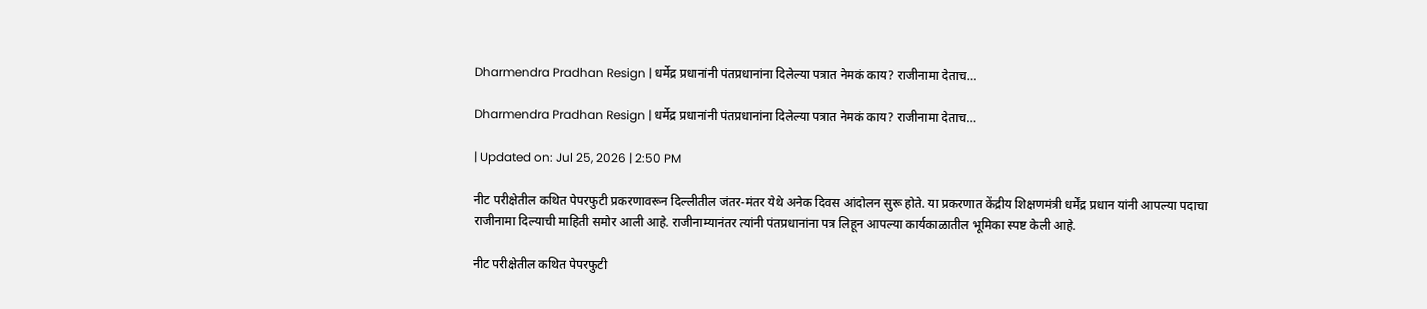Dharmendra Pradhan Resign | धर्मेद्र प्रधानांनी पंतप्रधानांना दिलेल्या पत्रात नेमकं काय? राजीनामा देताच…

Dharmendra Pradhan Resign | धर्मेद्र प्रधानांनी पंतप्रधानांना दिलेल्या पत्रात नेमकं काय? राजीनामा देताच…

| Updated on: Jul 25, 2026 | 2:50 PM

नीट परीक्षेतील कथित पेपरफुटी प्रकरणावरून दिल्लीतील जंतर-मंतर येथे अनेक दिवस आंदोलन सुरू होते. या प्रकरणात केंद्रीय शिक्षणमंत्री धर्मेंद्र प्रधान यांनी आपल्या पदाचा राजीनामा दिल्याची माहिती समोर आली आहे. राजीनाम्यानंतर त्यांनी पंतप्रधानांना पत्र लिहून आपल्या कार्यकाळातील भूमिका स्पष्ट केली आहे.

नीट परीक्षेतील कथित पेपरफुटी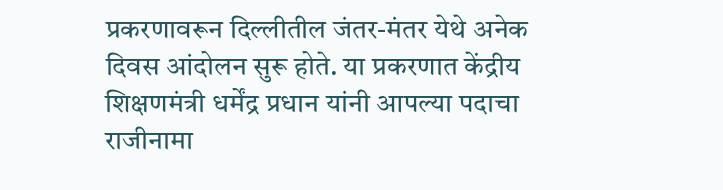प्रकरणावरून दिल्लीतील जंतर-मंतर येथे अनेक दिवस आंदोलन सुरू होते. या प्रकरणात केंद्रीय शिक्षणमंत्री धर्मेंद्र प्रधान यांनी आपल्या पदाचा राजीनामा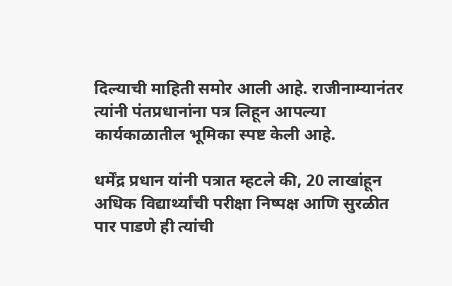दिल्याची माहिती समोर आली आहे. राजीनाम्यानंतर त्यांनी पंतप्रधानांना पत्र लिहून आपल्या कार्यकाळातील भूमिका स्पष्ट केली आहे.

धर्मेंद्र प्रधान यांनी पत्रात म्हटले की, 20 लाखांहून अधिक विद्यार्थ्यांची परीक्षा निष्पक्ष आणि सुरळीत पार पाडणे ही त्यांची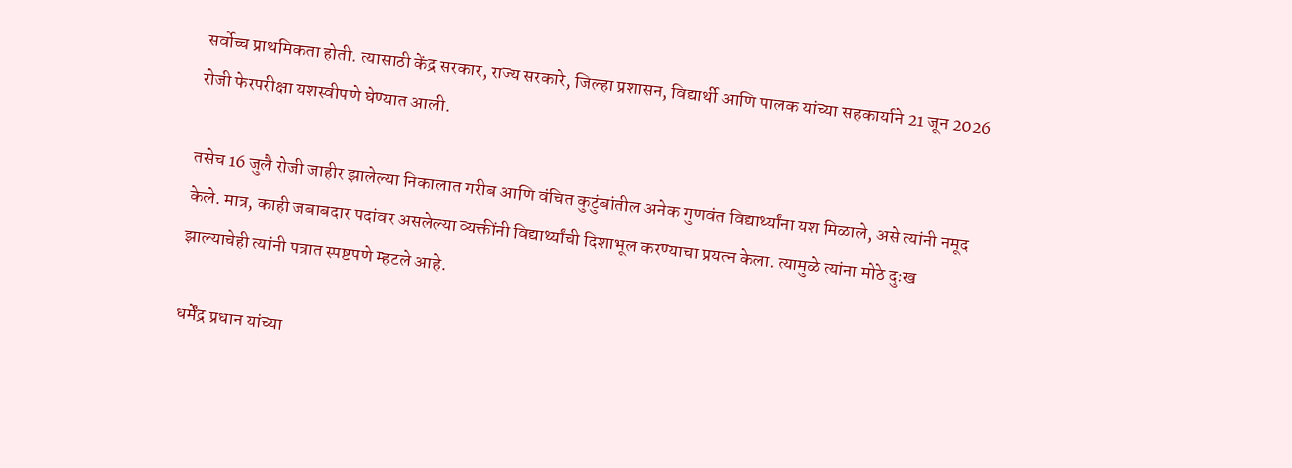सर्वोच्च प्राथमिकता होती. त्यासाठी केंद्र सरकार, राज्य सरकारे, जिल्हा प्रशासन, विद्यार्थी आणि पालक यांच्या सहकार्याने 21 जून 2026 रोजी फेरपरीक्षा यशस्वीपणे घेण्यात आली.

तसेच 16 जुलै रोजी जाहीर झालेल्या निकालात गरीब आणि वंचित कुटुंबांतील अनेक गुणवंत विद्यार्थ्यांना यश मिळाले, असे त्यांनी नमूद केले. मात्र, काही जबाबदार पदांवर असलेल्या व्यक्तींनी विद्यार्थ्यांची दिशाभूल करण्याचा प्रयत्न केला. त्यामुळे त्यांना मोठे दुःख झाल्याचेही त्यांनी पत्रात स्पष्टपणे म्हटले आहे.

धर्मेंद्र प्रधान यांच्या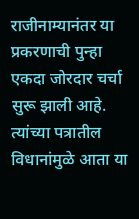राजीनाम्यानंतर या प्रकरणाची पुन्हा एकदा जोरदार चर्चा सुरू झाली आहे. त्यांच्या पत्रातील विधानांमुळे आता या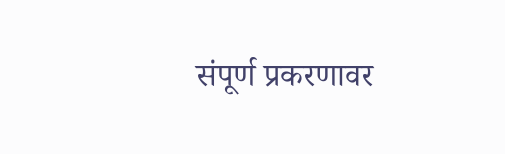संपूर्ण प्रकरणावर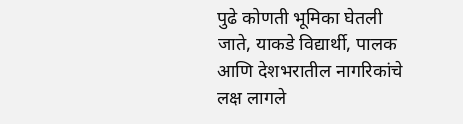पुढे कोणती भूमिका घेतली जाते, याकडे विद्यार्थी, पालक आणि देशभरातील नागरिकांचे लक्ष लागले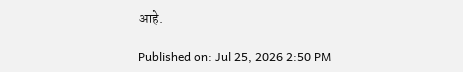आहे.

Published on: Jul 25, 2026 2:50 PM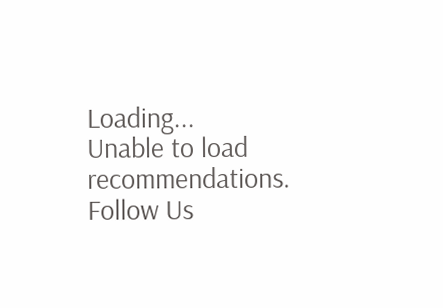Loading...
Unable to load recommendations.
Follow Us